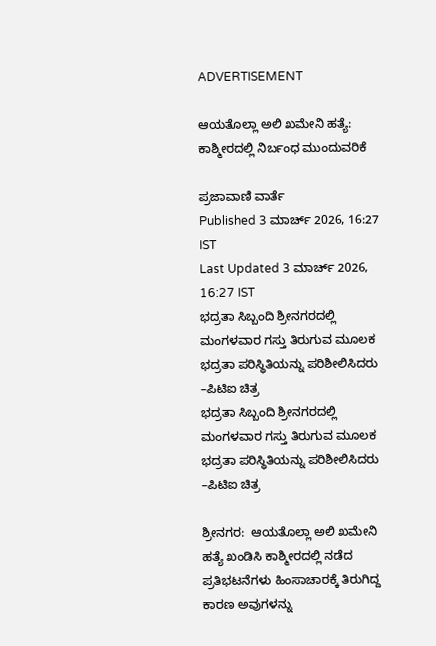ADVERTISEMENT

ಆಯತೊಲ್ಲಾ ಅಲಿ ಖಮೇನಿ ಹತ್ಯೆ: ಕಾಶ್ಮೀರದಲ್ಲಿ ನಿರ್ಬಂಧ ಮುಂದುವರಿಕೆ

ಪ್ರಜಾವಾಣಿ ವಾರ್ತೆ
Published 3 ಮಾರ್ಚ್ 2026, 16:27 IST
Last Updated 3 ಮಾರ್ಚ್ 2026, 16:27 IST
ಭದ್ರತಾ ಸಿಬ್ಬಂದಿ ಶ್ರೀನಗರದಲ್ಲಿ ಮಂಗಳವಾರ ಗಸ್ತು ತಿರುಗುವ ಮೂಲಕ ಭದ್ರತಾ ಪರಿಸ್ಥಿತಿಯನ್ನು ಪರಿಶೀಲಿಸಿದರು –ಪಿಟಿಐ ಚಿತ್ರ
ಭದ್ರತಾ ಸಿಬ್ಬಂದಿ ಶ್ರೀನಗರದಲ್ಲಿ ಮಂಗಳವಾರ ಗಸ್ತು ತಿರುಗುವ ಮೂಲಕ ಭದ್ರತಾ ಪರಿಸ್ಥಿತಿಯನ್ನು ಪರಿಶೀಲಿಸಿದರು –ಪಿಟಿಐ ಚಿತ್ರ

ಶ್ರೀನಗರ:  ಆಯತೊಲ್ಲಾ ಅಲಿ ಖಮೇನಿ ಹತ್ಯೆ ಖಂಡಿಸಿ ಕಾಶ್ಮೀರದಲ್ಲಿ ನಡೆದ ಪ್ರತಿಭಟನೆಗಳು ಹಿಂಸಾಚಾರಕ್ಕೆ ತಿರುಗಿದ್ದ ಕಾರಣ ಅವುಗಳನ್ನು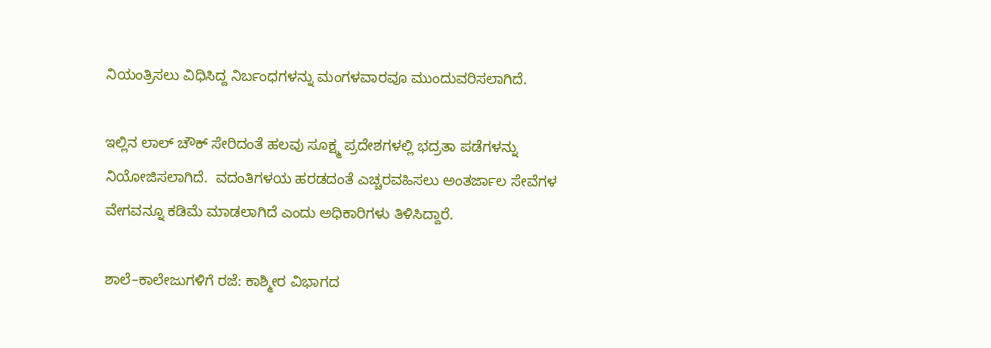ನಿಯಂತ್ರಿಸಲು ವಿಧಿಸಿದ್ದ ನಿರ್ಬಂಧಗಳನ್ನು ಮಂಗಳವಾರವೂ ಮುಂದುವರಿಸಲಾಗಿದೆ.

ಇಲ್ಲಿನ ಲಾಲ್‌ ಚೌಕ್‌ ಸೇರಿದಂತೆ ಹಲವು ಸೂಕ್ಷ್ಮ ಪ್ರದೇಶಗಳಲ್ಲಿ ಭದ್ರತಾ ಪಡೆಗಳನ್ನು ನಿಯೋಜಿಸಲಾಗಿದೆ.  ವದಂತಿಗಳಯ ಹರಡದಂತೆ ಎಚ್ಚರವಹಿಸಲು ಅಂತರ್ಜಾಲ ಸೇವೆಗಳ ವೇಗವನ್ನೂ ಕಡಿಮೆ ಮಾಡಲಾಗಿದೆ ಎಂದು ಅಧಿಕಾರಿಗಳು ತಿಳಿಸಿದ್ದಾರೆ.

ಶಾಲೆ–ಕಾಲೇಜುಗಳಿಗೆ ರಜೆ: ಕಾಶ್ಮೀರ ವಿಭಾಗದ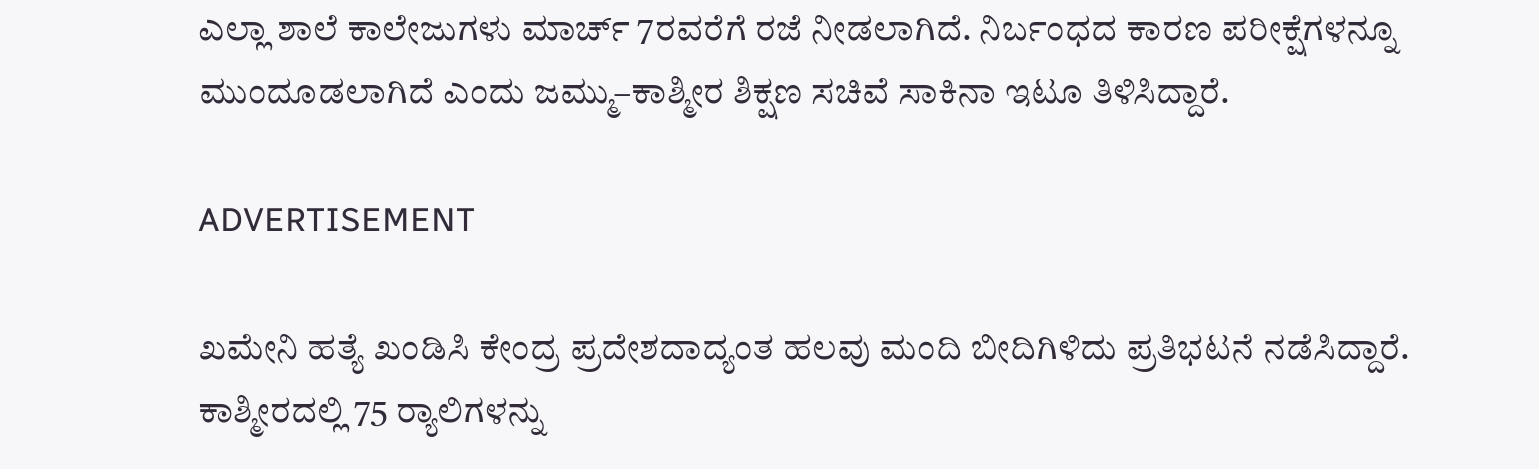ಎಲ್ಲಾ ಶಾಲೆ ಕಾಲೇಜುಗಳು ಮಾರ್ಚ್‌ 7ರವರೆಗೆ ರಜೆ ನೀಡಲಾಗಿದೆ. ನಿರ್ಬಂಧದ ಕಾರಣ ಪರೀಕ್ಷೆಗಳನ್ನೂ ಮುಂದೂಡಲಾಗಿದೆ ಎಂದು ಜಮ್ಮು–ಕಾಶ್ಮೀರ ಶಿಕ್ಷಣ ಸಚಿವೆ ಸಾಕಿನಾ ಇಟೂ ತಿಳಿಸಿದ್ದಾರೆ.

ADVERTISEMENT

ಖಮೇನಿ ಹತ್ಯೆ ಖಂಡಿಸಿ ಕೇಂದ್ರ ಪ್ರದೇಶದಾದ್ಯಂತ ಹಲವು ಮಂದಿ ಬೀದಿಗಿಳಿದು ‍ಪ್ರತಿಭಟನೆ ನಡೆಸಿದ್ದಾರೆ. ಕಾಶ್ಮೀರದಲ್ಲಿ 75 ರ್‍ಯಾಲಿಗಳನ್ನು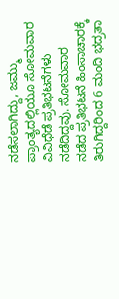ನಡೆಸಲಾಗಿದ್ದು, ಜಮ್ಮು ಪ್ರಾಂತ್ಯದಲ್ಲಿಯೂ ಸೋಮವಾರ ವಿವಿಧೆಡೆ ಪ್ರತಿಭಟನೆಗಳು ನಡೆದಿದ್ದವು. ಸೋಮವಾರ ನಡೆದ ಪ್ರತಿಭಟನೆ ಹಿಂಸಾಚಾರಕ್ಕೆ ತಿರುಗಿದ್ದರಿಂದ 6 ಮಂದಿ ಭದ್ರತಾ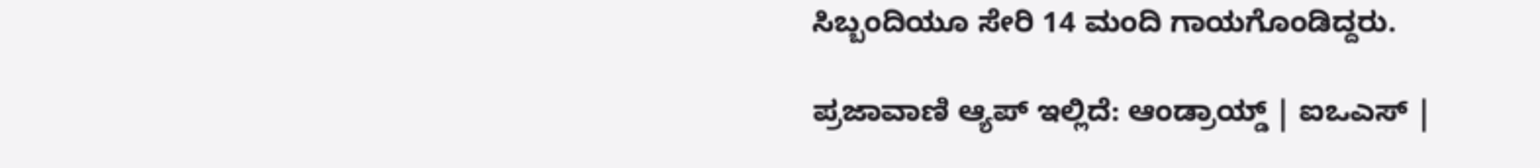ಸಿಬ್ಬಂದಿಯೂ ಸೇರಿ 14 ಮಂದಿ ಗಾಯಗೊಂಡಿದ್ದರು.

ಪ್ರಜಾವಾಣಿ ಆ್ಯಪ್ ಇಲ್ಲಿದೆ: ಆಂಡ್ರಾಯ್ಡ್ | ಐಒಎಸ್ |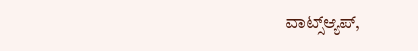ವಾಟ್ಸ್ಆ್ಯಪ್,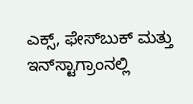ಎಕ್ಸ್, ಫೇಸ್‌ಬುಕ್ ಮತ್ತು ಇನ್‌ಸ್ಟಾಗ್ರಾಂನಲ್ಲಿ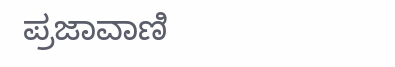ಪ್ರಜಾವಾಣಿ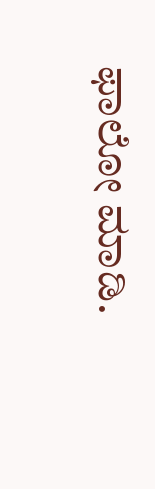ಫಾಲೋ ಮಾಡಿ.